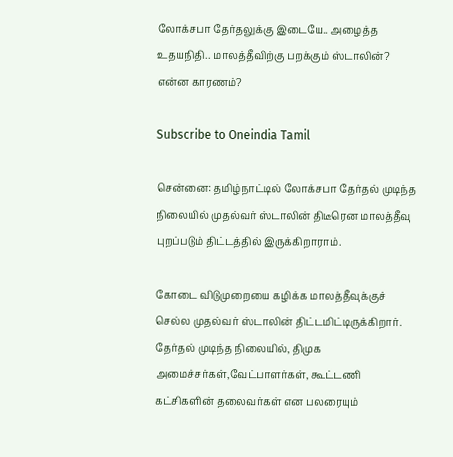லோக்சபா தேர்தலுக்கு இடையே.. அழைத்த உதயநிதி.. மாலத்தீவிற்கு பறக்கும் ஸ்டாலின்? என்ன காரணம்?

Subscribe to Oneindia Tamil

சென்னை: தமிழ்நாட்டில் லோக்சபா தேர்தல் முடிந்த நிலையில் முதல்வர் ஸ்டாலின் திடீரென மாலத்தீவு புறப்படும் திட்டத்தில் இருக்கிறாராம்.

கோடை விடுமுறையை கழிக்க மாலத்தீவுக்குச் செல்ல முதல்வர் ஸ்டாலின் திட்டமிட்டிருக்கிறார். தேர்தல் முடிந்த நிலையில், திமுக அமைச்சர்கள்,வேட்பாளர்கள், கூட்டணி கட்சிகளின் தலைவர்கள் என பலரையும்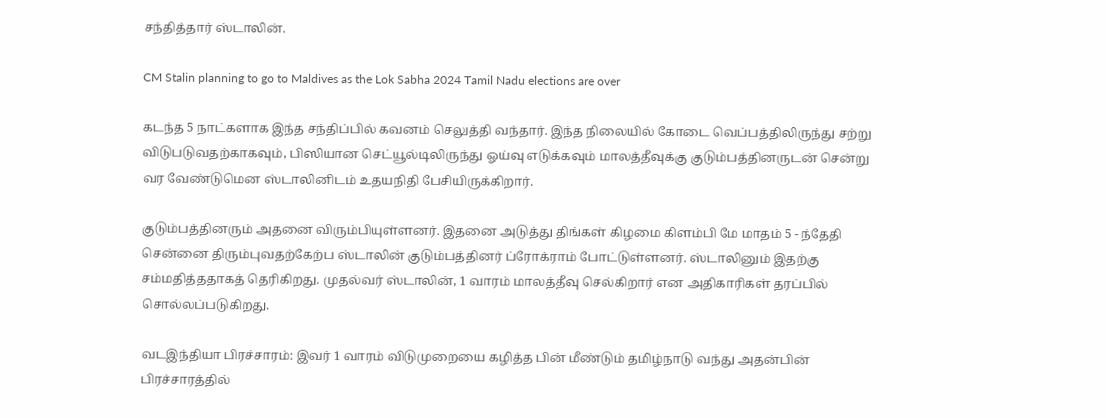சந்தித்தார் ஸ்டாலின்.

CM Stalin planning to go to Maldives as the Lok Sabha 2024 Tamil Nadu elections are over

கடந்த 5 நாட்களாக இந்த சந்திப்பில் கவனம் செலுத்தி வந்தார். இந்த நிலையில் கோடை வெப்பத்திலிருந்து சற்று விடுபடுவதற்காகவும், பிஸியான செட்யூல்டிலிருந்து ஓய்வு எடுக்கவும் மாலத்தீவுக்கு குடும்பத்தினருடன் சென்று வர வேண்டுமென ஸ்டாலினிடம் உதயநிதி பேசியிருக்கிறார்.

குடும்பத்தினரும் அதனை விரும்பியுள்ளனர். இதனை அடுத்து திங்கள் கிழமை கிளம்பி மே மாதம் 5 - ந்தேதி சென்னை திரும்புவதற்கேற்ப ஸ்டாலின் குடும்பத்தினர் ப்ரோக்ராம் போட்டுள்ளனர். ஸ்டாலினும் இதற்கு சம்மதித்ததாகத் தெரிகிறது. முதல்வர் ஸ்டாலின், 1 வாரம் மாலத்தீவு செல்கிறார் என அதிகாரிகள் தரப்பில் சொல்லப்படுகிறது.

வடஇந்தியா பிரச்சாரம்: இவர் 1 வாரம் விடுமுறையை கழித்த பின் மீண்டும் தமிழ்நாடு வந்து அதன்பின் பிரச்சாரத்தில்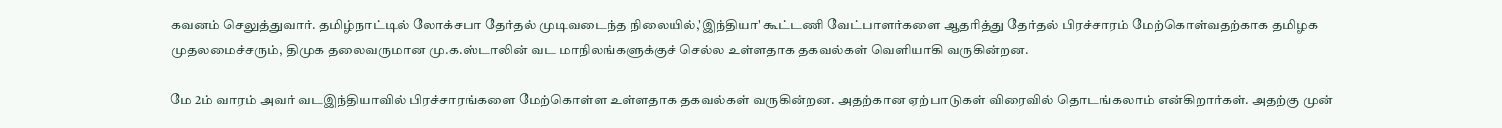கவனம் செலுத்துவார். தமிழ்நாட்டில் லோக்சபா தேர்தல் முடிவடைந்த நிலையில்,'இந்தியா' கூட்டணி வேட்பாளர்களை ஆதரித்து தேர்தல் பிரச்சாரம் மேற்கொள்வதற்காக தமிழக முதலமைச்சரும், திமுக தலைவருமான மு.க.ஸ்டாலின் வட மாநிலங்களுக்குச் செல்ல உள்ளதாக தகவல்கள் வெளியாகி வருகின்றன.

மே 2ம் வாரம் அவர் வடஇந்தியாவில் பிரச்சாரங்களை மேற்கொள்ள உள்ளதாக தகவல்கள் வருகின்றன. அதற்கான ஏற்பாடுகள் விரைவில் தொடங்கலாம் என்கிறார்கள். அதற்கு முன்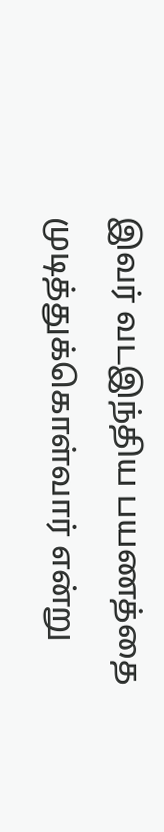இவர் வடஇந்திய பயணத்தை முடித்துக்கொள்வார் என்று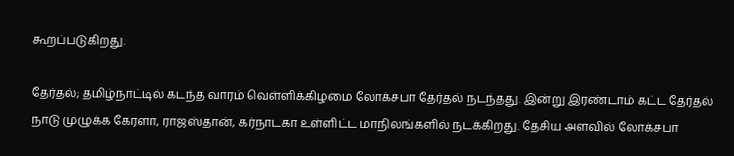கூறப்படுகிறது.

தேர்தல்; தமிழ்நாட்டில் கடந்த வாரம் வெள்ளிக்கிழமை லோக்சபா தேர்தல் நடந்தது. இன்று இரண்டாம் கட்ட தேர்தல் நாடு முழுக்க கேரளா, ராஜஸ்தான், கர்நாடகா உள்ளிட்ட மாநிலங்களில் நடக்கிறது. தேசிய அளவில் லோக்சபா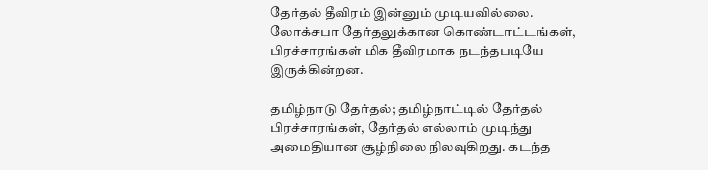தேர்தல் தீவிரம் இன்னும் முடியவில்லை. லோக்சபா தேர்தலுக்கான கொண்டாட்டங்கள், பிரச்சாரங்கள் மிக தீவிரமாக நடந்தபடியே இருக்கின்றன.

தமிழ்நாடு தேர்தல்; தமிழ்நாட்டில் தேர்தல் பிரச்சாரங்கள், தேர்தல் எல்லாம் முடிந்து அமைதியான சூழ்நிலை நிலவுகிறது. கடந்த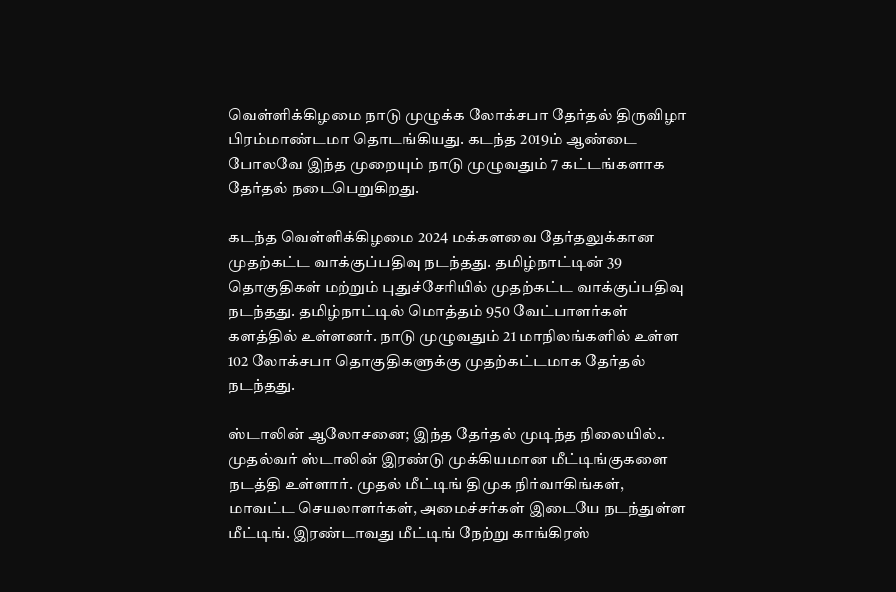வெள்ளிக்கிழமை நாடு முழுக்க லோக்சபா தேர்தல் திருவிழா பிரம்மாண்டமா தொடங்கியது. கடந்த 2019ம் ஆண்டை போலவே இந்த முறையும் நாடு முழுவதும் 7 கட்டங்களாக தேர்தல் நடைபெறுகிறது.

கடந்த வெள்ளிக்கிழமை 2024 மக்களவை தேர்தலுக்கான முதற்கட்ட வாக்குப்பதிவு நடந்தது. தமிழ்நாட்டின் 39 தொகுதிகள் மற்றும் புதுச்சேரியில் முதற்கட்ட வாக்குப்பதிவு நடந்தது. தமிழ்நாட்டில் மொத்தம் 950 வேட்பாளர்கள் களத்தில் உள்ளனர். நாடு முழுவதும் 21 மாநிலங்களில் உள்ள 102 லோக்சபா தொகுதிகளுக்கு முதற்கட்டமாக தேர்தல் நடந்தது.

ஸ்டாலின் ஆலோசனை; இந்த தேர்தல் முடிந்த நிலையில்.. முதல்வர் ஸ்டாலின் இரண்டு முக்கியமான மீட்டிங்குகளை நடத்தி உள்ளார். முதல் மீட்டிங் திமுக நிர்வாகிங்கள், மாவட்ட செயலாளர்கள், அமைச்சர்கள் இடையே நடந்துள்ள மீட்டிங். இரண்டாவது மீட்டிங் நேற்று காங்கிரஸ்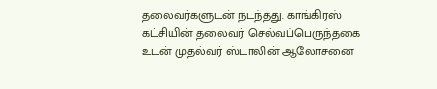தலைவர்களுடன் நடந்தது. காங்கிரஸ் கட்சியின் தலைவர் செல்வப்பெருந்தகை உடன் முதல்வர் ஸ்டாலின் ஆலோசனை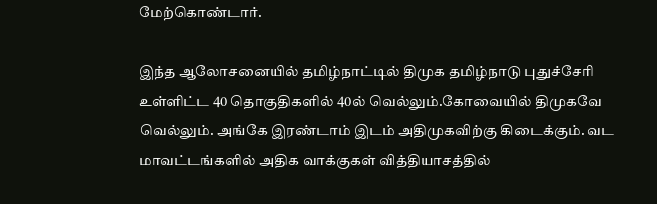மேற்கொண்டார்.

இந்த ஆலோசனையில் தமிழ்நாட்டில் திமுக தமிழ்நாடு புதுச்சேரி உள்ளிட்ட 40 தொகுதிகளில் 40ல் வெல்லும்.கோவையில் திமுகவே வெல்லும். அங்கே இரண்டாம் இடம் அதிமுகவிற்கு கிடைக்கும். வட மாவட்டங்களில் அதிக வாக்குகள் வித்தியாசத்தில்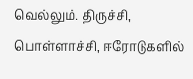வெல்லும். திருச்சி, பொள்ளாச்சி, ஈரோடுகளில்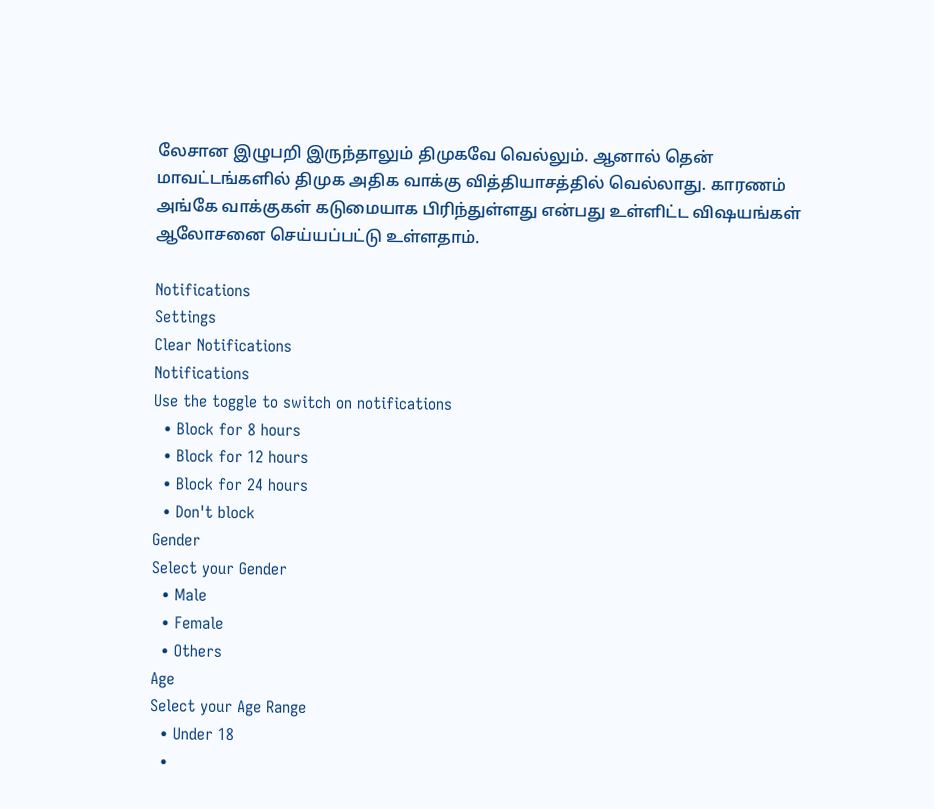லேசான இழுபறி இருந்தாலும் திமுகவே வெல்லும். ஆனால் தென் மாவட்டங்களில் திமுக அதிக வாக்கு வித்தியாசத்தில் வெல்லாது. காரணம் அங்கே வாக்குகள் கடுமையாக பிரிந்துள்ளது என்பது உள்ளிட்ட விஷயங்கள் ஆலோசனை செய்யப்பட்டு உள்ளதாம்.

Notifications
Settings
Clear Notifications
Notifications
Use the toggle to switch on notifications
  • Block for 8 hours
  • Block for 12 hours
  • Block for 24 hours
  • Don't block
Gender
Select your Gender
  • Male
  • Female
  • Others
Age
Select your Age Range
  • Under 18
  •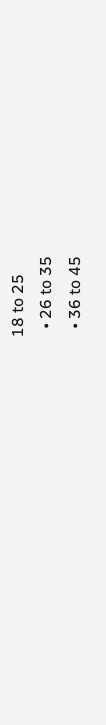18 to 25
  • 26 to 35
  • 36 to 45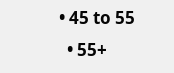• 45 to 55
  • 55+